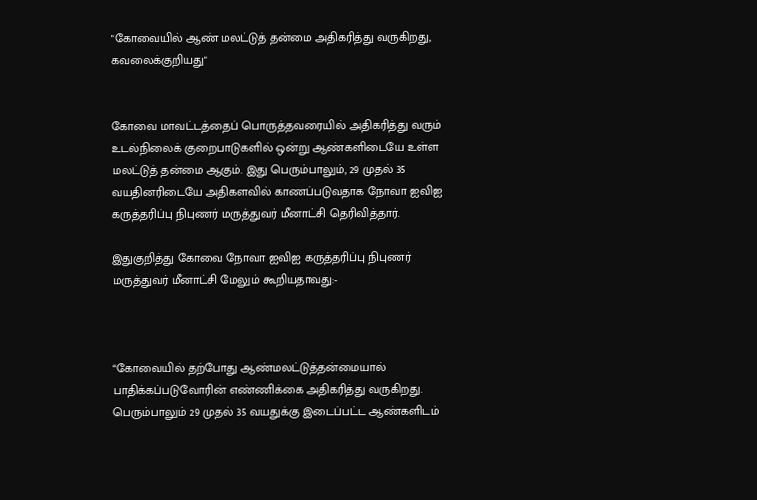"கோவையில் ஆண் மலட்டுத் தன்மை அதிகரித்து வருகிறது, கவலைக்குறியது"


கோவை மாவட்டத்தைப் பொருத்தவரையில் அதிகரித்து வரும் உடல்நிலைக் குறைபாடுகளில் ஒன்று ஆண்களிடையே உள்ள மலட்டுத் தன்மை ஆகும். இது பெரும்பாலும், 29 முதல் 35 வயதினரிடையே அதிகளவில் காணப்படுவதாக நோவா ஐவிஐ கருத்தரிப்பு நிபுணர் மருத்துவர் மீனாட்சி தெரிவித்தார்.

இதுகுறித்து கோவை நோவா ஐவிஐ கருத்தரிப்பு நிபுணர் மருத்துவர் மீனாட்சி மேலும் கூறியதாவது:-



“கோவையில் தற்போது ஆண்மலட்டுத்தன்மையால் பாதிக்கப்படுவோரின் எண்ணிக்கை அதிகரித்து வருகிறது. பெரும்பாலும் 29 முதல் 35 வயதுக்கு இடைப்பட்ட ஆண்களிடம்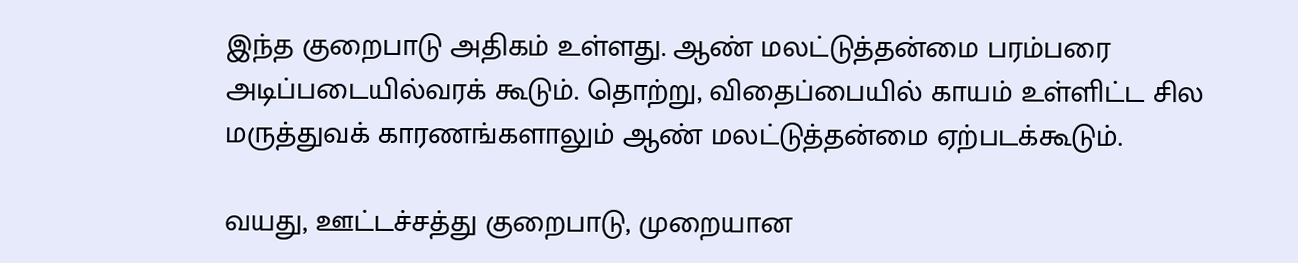இந்த குறைபாடு அதிகம் உள்ளது. ஆண் மலட்டுத்தன்மை பரம்பரை அடிப்படையில்வரக் கூடும். தொற்று, விதைப்பையில் காயம் உள்ளிட்ட சில மருத்துவக் காரணங்களாலும் ஆண் மலட்டுத்தன்மை ஏற்படக்கூடும்.

வயது, ஊட்டச்சத்து குறைபாடு, முறையான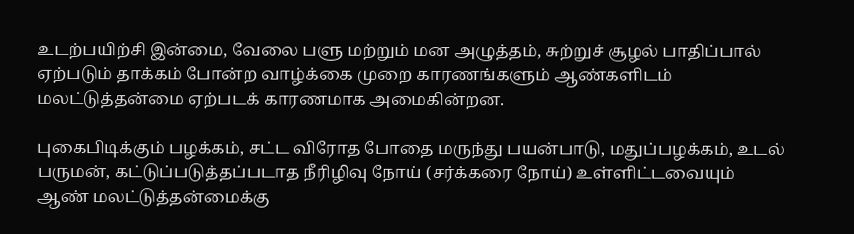உடற்பயிற்சி இன்மை, வேலை பளு மற்றும் மன அழுத்தம், சுற்றுச் சூழல் பாதிப்பால் ஏற்படும் தாக்கம் போன்ற வாழ்க்கை முறை காரணங்களும் ஆண்களிடம் மலட்டுத்தன்மை ஏற்படக் காரணமாக அமைகின்றன.

புகைபிடிக்கும் பழக்கம், சட்ட விரோத போதை மருந்து பயன்பாடு, மதுப்பழக்கம், உடல் பருமன், கட்டுப்படுத்தப்படாத நீரிழிவு நோய் (சர்க்கரை நோய்) உள்ளிட்டவையும் ஆண் மலட்டுத்தன்மைக்கு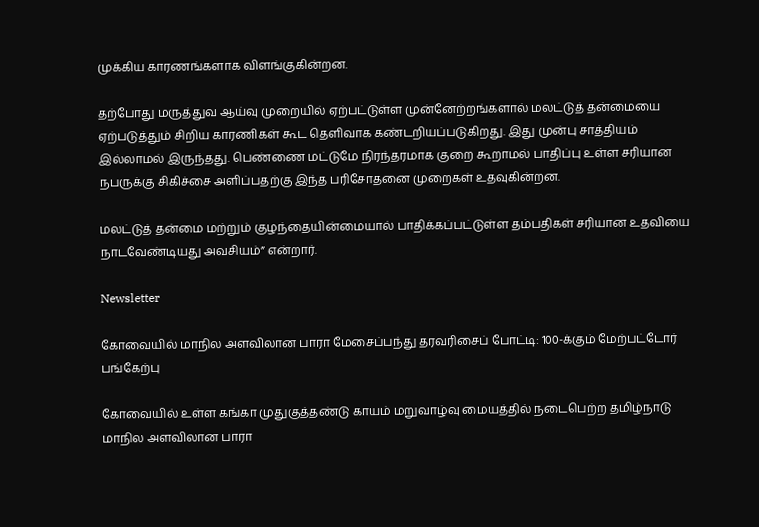முக்கிய காரணங்களாக விளங்குகின்றன.

தற்போது மருத்துவ ஆய்வு முறையில் ஏற்பட்டுள்ள முன்னேற்றங்களால் மலட்டுத் தன்மையை ஏற்படுத்தும் சிறிய காரணிகள் கூட தெளிவாக கண்டறியப்படுகிறது. இது முன்பு சாத்தியம் இல்லாமல் இருந்தது. பெண்ணை மட்டுமே நிரந்தரமாக குறை கூறாமல் பாதிப்பு உள்ள சரியான நபருக்கு சிகிச்சை அளிப்பதற்கு இந்த பரிசோதனை முறைகள் உதவுகின்றன.

மலட்டுத் தன்மை மற்றும் குழந்தையின்மையால் பாதிக்கப்பட்டுள்ள தம்பதிகள் சரியான உதவியை நாடவேண்டியது அவசியம்” என்றார்.

Newsletter

கோவையில் மாநில அளவிலான பாரா மேசைப்பந்து தரவரிசைப் போட்டி: 100-க்கும் மேற்பட்டோர் பங்கேற்பு

கோவையில் உள்ள கங்கா முதுகுத்தண்டு காயம் மறுவாழ்வு மையத்தில் நடைபெற்ற தமிழ்நாடு மாநில அளவிலான பாரா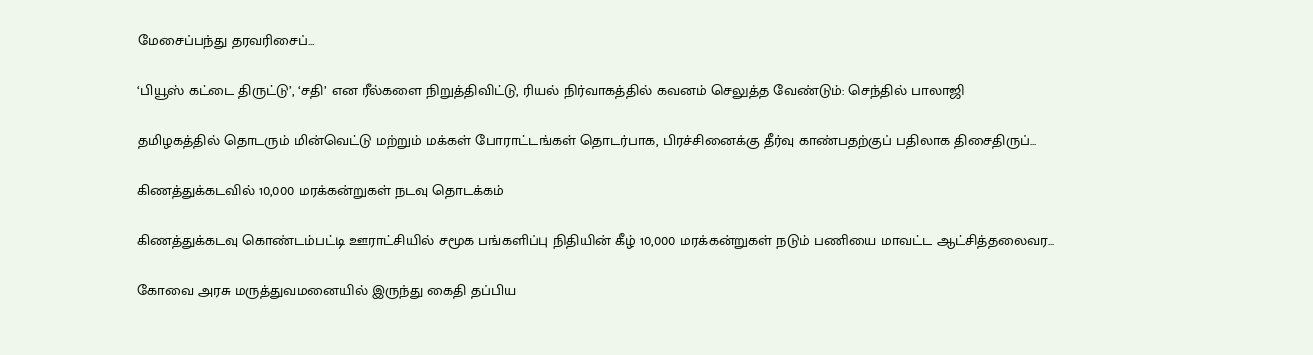மேசைப்பந்து தரவரிசைப்...

‘பியூஸ் கட்டை திருட்டு’, ‘சதி’ என ரீல்களை நிறுத்திவிட்டு, ரியல் நிர்வாகத்தில் கவனம் செலுத்த வேண்டும்: செந்தில் பாலாஜி

தமிழகத்தில் தொடரும் மின்வெட்டு மற்றும் மக்கள் போராட்டங்கள் தொடர்பாக, பிரச்சினைக்கு தீர்வு காண்பதற்குப் பதிலாக திசைதிருப்...

கிணத்துக்கடவில் 10,000 மரக்கன்றுகள் நடவு தொடக்கம்

கிணத்துக்கடவு கொண்டம்பட்டி ஊராட்சியில் சமூக பங்களிப்பு நிதியின் கீழ் 10,000 மரக்கன்றுகள் நடும் பணியை மாவட்ட ஆட்சித்தலைவர...

கோவை அரசு மருத்துவமனையில் இருந்து கைதி தப்பிய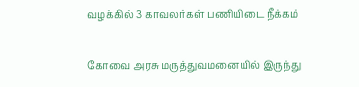வழக்கில் 3 காவலர்கள் பணியிடை நீக்கம்

கோவை அரசு மருத்துவமனையில் இருந்து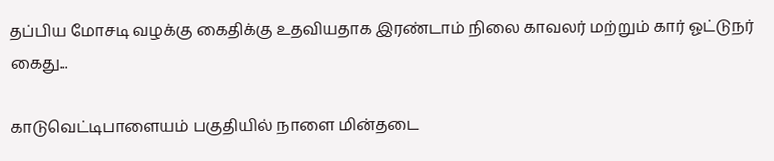தப்பிய மோசடி வழக்கு கைதிக்கு உதவியதாக இரண்டாம் நிலை காவலர் மற்றும் கார் ஓட்டுநர் கைது...

காடுவெட்டிபாளையம் பகுதியில் நாளை மின்தடை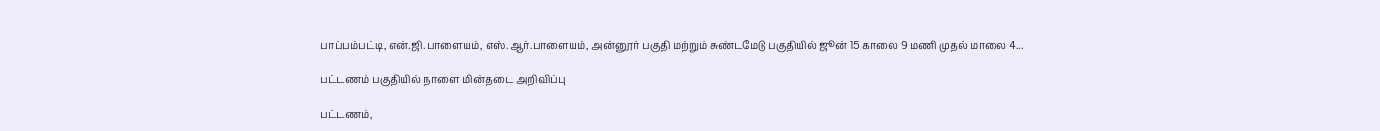பாப்பம்பட்டி, என்.ஜி.பாளையம், எஸ்.ஆர்.பாளையம், அன்னூர் பகுதி மற்றும் சுண்டமேடு பகுதியில் ஜூன் 15 காலை 9 மணி முதல் மாலை 4...

பட்டணம் பகுதியில் நாளை மின்தடை அறிவிப்பு

பட்டணம்,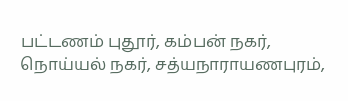பட்டணம் புதூர், கம்பன் நகர், நொய்யல் நகர், சத்யநாராயணபுரம்,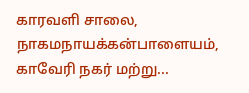காரவளி சாலை, நாகமநாயக்கன்பாளையம், காவேரி நகர் மற்று...